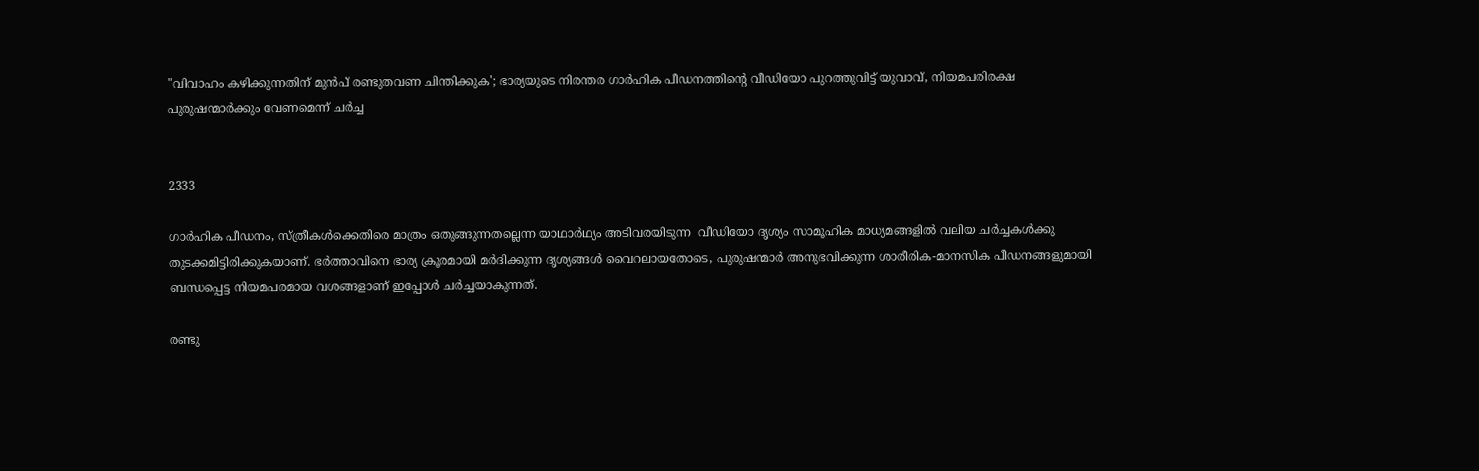"വിവാഹം കഴിക്കുന്നതിന് മുൻപ് രണ്ടുതവണ ചിന്തിക്കുക'; ഭാര്യയുടെ നിരന്തര ഗാർഹിക പീഡനത്തിന്‍റെ വീഡിയോ പുറത്തുവിട്ട് യുവാവ്, നിയമപരിരക്ഷ പുരുഷന്മാർക്കും വേണമെന്ന് ചർച്ച


2333

ഗാർഹിക പീഡനം, സ്ത്രീകൾക്കെതിരെ മാത്രം ഒതുങ്ങുന്നതല്ലെന്ന യാഥാർഥ്യം അടിവരയിടുന്ന  വീഡിയോ ദൃശ്യം സാമൂഹിക മാധ്യമങ്ങളിൽ വലിയ ചർച്ചകൾക്കു തുടക്കമിട്ടിരിക്കുകയാണ്. ഭർത്താവിനെ ഭാര്യ ക്രൂരമായി മർദിക്കുന്ന ദൃശ്യങ്ങൾ വൈറലായതോടെ, പുരുഷന്മാർ അനുഭവിക്കുന്ന ശാരീരിക-മാനസിക പീഡനങ്ങളുമായി ബന്ധപ്പെട്ട നിയമപരമായ വശങ്ങളാണ് ഇപ്പോൾ ചർച്ചയാകുന്നത്.

രണ്ടു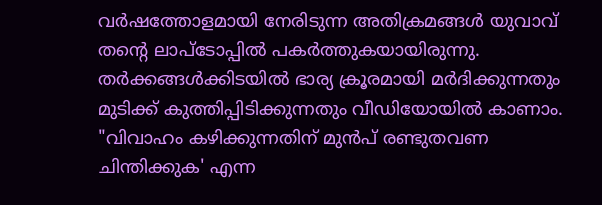വർഷത്തോളമായി നേരിടുന്ന അതിക്രമങ്ങൾ യുവാവ് തന്‍റെ ലാപ്ടോപ്പിൽ പകർത്തുകയായിരുന്നു. തർക്കങ്ങൾക്കിടയിൽ ഭാര്യ ക്രൂരമായി മർദിക്കുന്നതും മുടിക്ക് കുത്തിപ്പിടിക്കുന്നതും വീഡിയോയിൽ കാണാം. "വിവാഹം കഴിക്കുന്നതിന് മുൻപ് രണ്ടുതവണ ചിന്തിക്കുക' എന്ന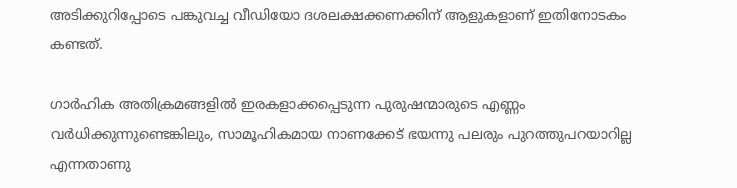അടിക്കുറിപ്പോടെ പങ്കുവച്ച വീഡിയോ ദശലക്ഷക്കണക്കിന് ആളുകളാണ് ഇതിനോടകം കണ്ടത്.

ഗാർഹിക അതിക്രമങ്ങളിൽ ഇരകളാക്കപ്പെടുന്ന പുരുഷന്മാരുടെ എണ്ണം വർധിക്കുന്നുണ്ടെങ്കിലും, സാമൂഹികമായ നാണക്കേട് ഭയന്നു പലരും പുറത്തുപറയാറില്ല എന്നതാണു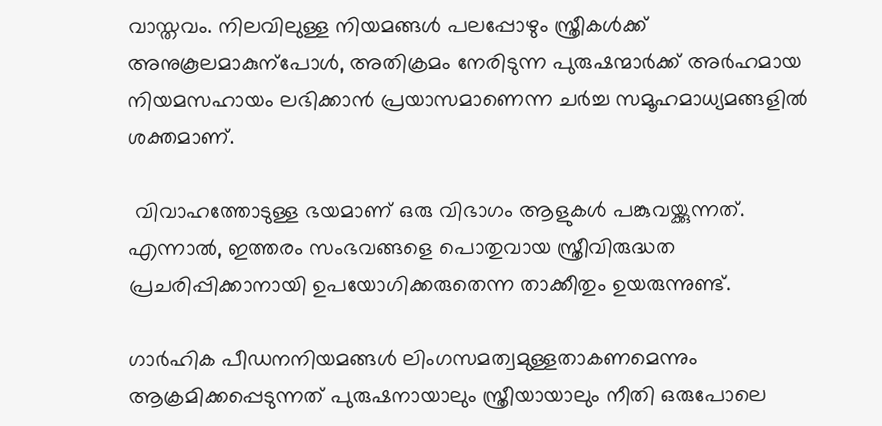വാസ്തവം. നിലവിലുള്ള നിയമങ്ങൾ പലപ്പോഴും സ്ത്രീകൾക്ക് അനുകൂലമാകുന്പോൾ, അതിക്രമം നേരിടുന്ന പുരുഷന്മാർക്ക് അർഹമായ നിയമസഹായം ലഭിക്കാൻ പ്രയാസമാണെന്ന ചർച്ച സമൂഹമാധ്യമങ്ങളിൽ ശക്തമാണ്.

 വിവാഹത്തോടുള്ള ഭയമാണ് ഒരു വിഭാഗം ആളുകൾ പങ്കുവയ്ക്കുന്നത്. എന്നാൽ, ഇത്തരം സംഭവങ്ങളെ പൊതുവായ സ്ത്രീവിരുദ്ധത പ്രചരിപ്പിക്കാനായി ഉപയോഗിക്കരുതെന്ന താക്കീതും ഉയരുന്നുണ്ട്.

ഗാർഹിക പീഡനനിയമങ്ങൾ ലിംഗസമത്വമുള്ളതാകണമെന്നും ആക്രമിക്കപ്പെടുന്നത് പുരുഷനായാലും സ്ത്രീയായാലും നീതി ഒരുപോലെ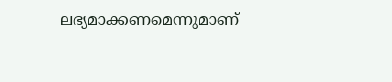ലഭ്യമാക്കണമെന്നുമാണ്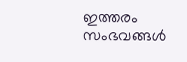ഇത്തരം സംഭവങ്ങൾ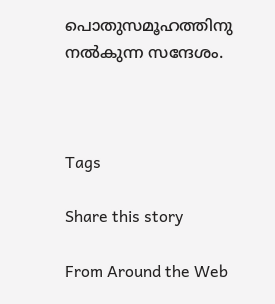പൊതുസമൂഹത്തിനു നൽകുന്ന സന്ദേശം.



Tags

Share this story

From Around the Web